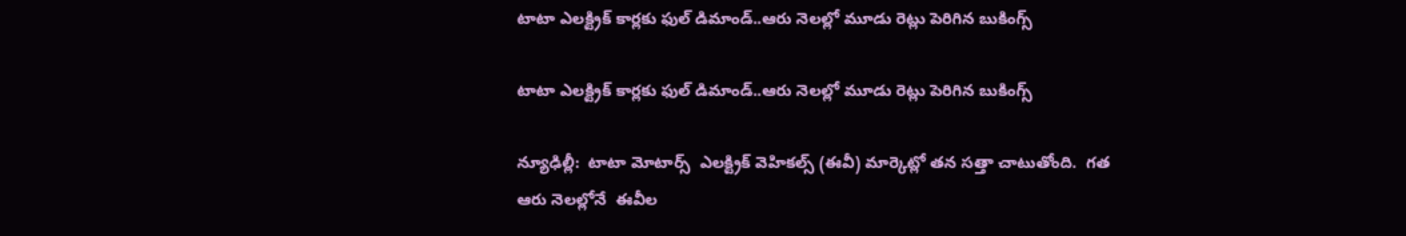టాటా ఎలక్ట్రిక్ కార్లకు ఫుల్ డిమాండ్..ఆరు నెలల్లో మూడు రెట్లు పెరిగిన బుకింగ్స్

టాటా ఎలక్ట్రిక్ కార్లకు ఫుల్ డిమాండ్..ఆరు నెలల్లో మూడు రెట్లు పెరిగిన బుకింగ్స్

న్యూఢిల్లీ:  టాటా మోటార్స్  ఎలక్ట్రిక్ వెహికల్స్ (ఈవీ) మార్కెట్లో తన సత్తా చాటుతోంది.  గత ఆరు నెలల్లోనే  ఈవీల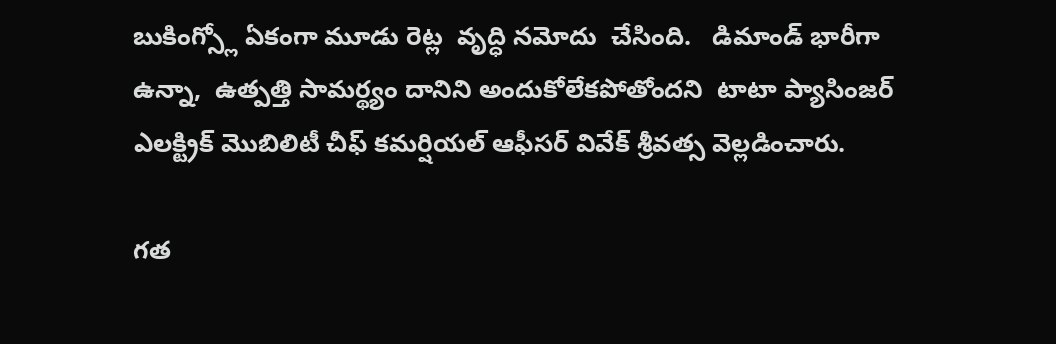బుకింగ్స్లో ఏకంగా మూడు రెట్ల  వృద్ధి నమోదు  చేసింది.   డిమాండ్ భారీగా ఉన్నా,  ఉత్పత్తి సామర్థ్యం దానిని అందుకోలేకపోతోందని  టాటా ప్యాసింజర్ ఎలక్ట్రిక్ మొబిలిటీ చీఫ్ కమర్షియల్ ఆఫీసర్ వివేక్ శ్రీవత్స వెల్లడించారు.

గత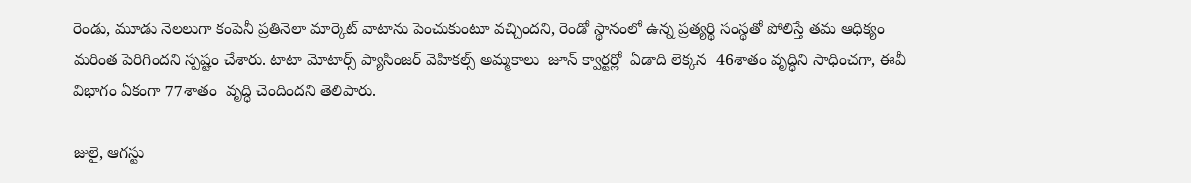రెండు, మూడు నెలలుగా కంపెనీ ప్రతినెలా మార్కెట్ వాటాను పెంచుకుంటూ వచ్చిందని, రెండో స్థానంలో ఉన్న ప్రత్యర్థి సంస్థతో పోలిస్తే తమ ఆధిక్యం మరింత పెరిగిందని స్పష్టం చేశారు. టాటా మోటార్స్ ప్యాసింజర్ వెహికల్స్ అమ్మకాలు  జూన్ క్వార్టర్లో  ఏడాది లెక్కన  46శాతం వృద్ధిని సాధించగా, ఈవీ విభాగం ఏకంగా 77శాతం  వృద్ధి చెందిందని తెలిపారు.

జులై, ఆగస్టు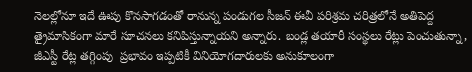నెలల్లోనూ ఇదే ఊపు కొనసాగడంతో రానున్న పండుగల సీజన్ ఈవీ పరిశ్రమ చరిత్రలోనే అతిపెద్ద త్రైమాసికంగా మారే సూచనలు కనిపిస్తున్నాయని అన్నారు. బండ్ల తయారీ సంస్థలు రేట్లు పెంచుతున్నా,  జీఎస్టీ రేట్ల తగ్గింపు  ప్రభావం ఇప్పటికీ వినియోగదారులకు అనుకూలంగా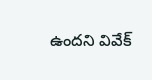ఉందని వివేక్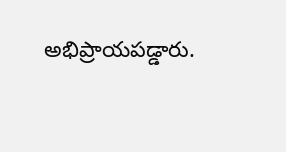అభిప్రాయపడ్డారు.